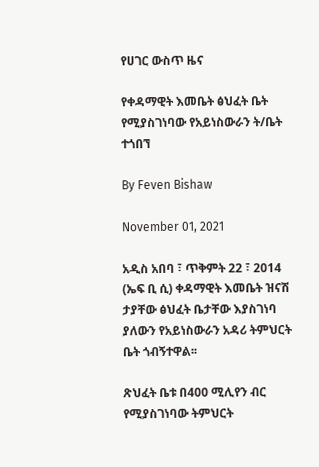የሀገር ውስጥ ዜና

የቀዳማዊት እመቤት ፅህፈት ቤት የሚያስገነባው የአይነስውራን ት/ቤት ተጎበኘ

By Feven Bishaw

November 01, 2021

አዲስ አበባ ፣ ጥቅምት 22 ፣ 2014 (ኤፍ ቢ ሲ) ቀዳማዊት እመቤት ዝናሽ ታያቸው ፅህፈት ቤታቸው እያስገነባ ያለውን የአይነስውራን አዳሪ ትምህርት ቤት ጎብኝተዋል፡፡

ጽህፈት ቤቱ በ400 ሚሊየን ብር የሚያስገነባው ትምህርት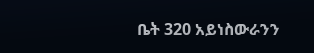ቤት 320 አይነስውራንን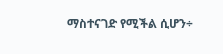ማስተናገድ የሚችል ሲሆን÷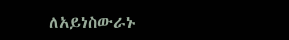ለአይነስውራኑ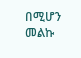በሚሆን መልኩ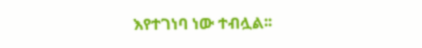እየተገነባ ነው ተብሏል፡፡